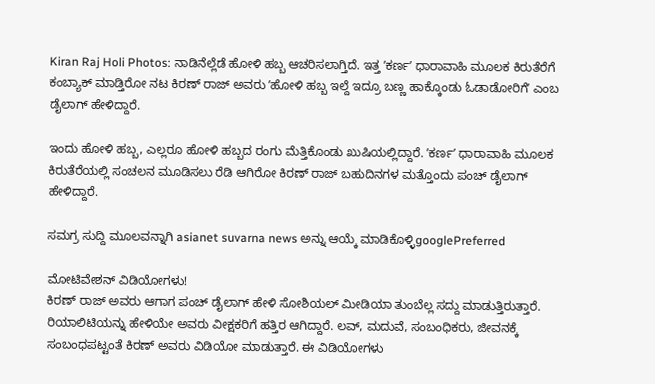Kiran Raj Holi Photos: ನಾಡಿನೆಲ್ಲೆಡೆ ಹೋಳಿ ಹಬ್ಬ ಆಚರಿಸಲಾಗ್ತಿದೆ. ಇತ್ತ ʼಕರ್ಣʼ ಧಾರಾವಾಹಿ ಮೂಲಕ ಕಿರುತೆರೆಗೆ ಕಂಬ್ಯಾಕ್‌ ಮಾಡ್ತಿರೋ ನಟ ಕಿರಣ್‌ ರಾಜ್‌ ಅವರು ʼಹೋಳಿ ಹಬ್ಬ ಇಲ್ದೆ ಇದ್ರೂ ಬಣ್ಣ ಹಾಕ್ಕೊಂಡು ಓಡಾಡೋರಿಗೆʼ ಎಂಬ ಡೈಲಾಗ್‌ ಹೇಳಿದ್ದಾರೆ.

ಇಂದು ಹೋಳಿ ಹಬ್ಬ, ಎಲ್ಲರೂ ಹೋಳಿ ಹಬ್ಬದ ರಂಗು ಮೆತ್ತಿಕೊಂಡು ಖುಷಿಯಲ್ಲಿದ್ದಾರೆ. ʼಕರ್ಣʼ ಧಾರಾವಾಹಿ ಮೂಲಕ ಕಿರುತೆರೆಯಲ್ಲಿ ಸಂಚಲನ ಮೂಡಿಸಲು ರೆಡಿ ಆಗಿರೋ ಕಿರಣ್‌ ರಾಜ್‌ ಬಹುದಿನಗಳ ಮತ್ತೊಂದು ಪಂಚ್‌ ಡೈಲಾಗ್‌ ಹೇಳಿದ್ದಾರೆ.

ಸಮಗ್ರ ಸುದ್ದಿ ಮೂಲವನ್ನಾಗಿ asianet suvarna news ಅನ್ನು ಆಯ್ಕೆ ಮಾಡಿಕೊಳ್ಳಿgooglePreferred

ಮೋಟಿವೇಶನ್‌ ವಿಡಿಯೋಗಳು!
ಕಿರಣ್‌ ರಾಜ್‌ ಅವರು ಆಗಾಗ ಪಂಚ್‌ ಡೈಲಾಗ್‌ ಹೇಳಿ ಸೋಶಿಯಲ್‌ ಮೀಡಿಯಾ ತುಂಬೆಲ್ಲ ಸದ್ದು ಮಾಡುತ್ತಿರುತ್ತಾರೆ. ರಿಯಾಲಿಟಿಯನ್ನು ಹೇಳಿಯೇ ಅವರು ವೀಕ್ಷಕರಿಗೆ ಹತ್ತಿರ ಆಗಿದ್ದಾರೆ. ಲವ್‌, ಮದುವೆ, ಸಂಬಂಧಿಕರು, ಜೀವನಕ್ಕೆ ಸಂಬಂಧಪಟ್ಟಂತೆ ಕಿರಣ್‌ ಅವರು ವಿಡಿಯೋ ಮಾಡುತ್ತಾರೆ. ಈ ವಿಡಿಯೋಗಳು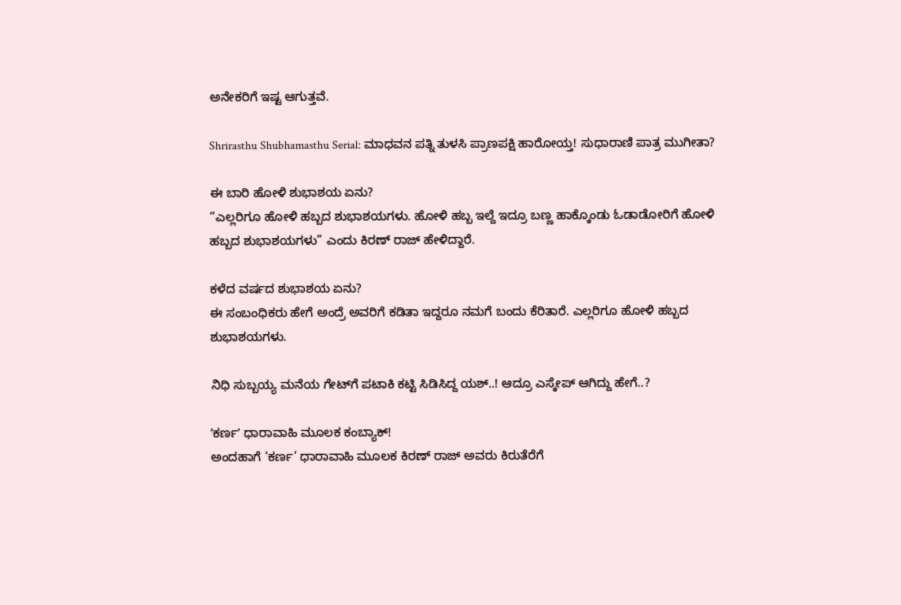ಅನೇಕರಿಗೆ ಇಷ್ಟ ಆಗುತ್ತವೆ.

Shrirasthu Shubhamasthu Serial: ಮಾಧವನ ಪತ್ನಿ ತುಳಸಿ ಪ್ರಾಣಪಕ್ಷಿ ಹಾರೋಯ್ತ! ಸುಧಾರಾಣಿ ಪಾತ್ರ ಮುಗೀತಾ?

ಈ ಬಾರಿ ಹೋಳಿ ಶುಭಾಶಯ ಏನು?
“ಎಲ್ಲರಿಗೂ ಹೋಳಿ ಹಬ್ಬದ ಶುಭಾಶಯಗಳು. ಹೋಳಿ ಹಬ್ಬ ಇಲ್ದೆ ಇದ್ರೂ ಬಣ್ಣ ಹಾಕ್ಕೊಂಡು ಓಡಾಡೋರಿಗೆ ಹೋಳಿ ಹಬ್ಬದ ಶುಭಾಶಯಗಳು” ಎಂದು ಕಿರಣ್‌ ರಾಜ್‌ ಹೇಳಿದ್ದಾರೆ.

ಕಳೆದ ವರ್ಷದ ಶುಭಾಶಯ ಏನು?
ಈ ಸಂಬಂಧಿಕರು ಹೇಗೆ ಅಂದ್ರೆ ಅವರಿಗೆ ಕಡಿತಾ ಇದ್ದರೂ ನಮಗೆ ಬಂದು ಕೆರಿತಾರೆ. ಎಲ್ಲರಿಗೂ ಹೋಳಿ ಹಬ್ಬದ ಶುಭಾಶಯಗಳು.

ನಿಧಿ ಸುಬ್ಬಯ್ಯ ಮನೆಯ ಗೇಟ್‌ಗೆ ಪಟಾಕಿ ಕಟ್ಟಿ ಸಿಡಿಸಿದ್ದ ಯಶ್..! ಆದ್ರೂ ಎಸ್ಕೇಪ್ ಆಗಿದ್ದು ಹೇಗೆ..?

ʼಕರ್ಣʼ ಧಾರಾವಾಹಿ ಮೂಲಕ ಕಂಬ್ಯಾಕ್!
ಅಂದಹಾಗೆ ‘ಕರ್ಣ’ ಧಾರಾವಾಹಿ ಮೂಲಕ ಕಿರಣ್‌ ರಾಜ್‌ ಅವರು ಕಿರುತೆರೆಗೆ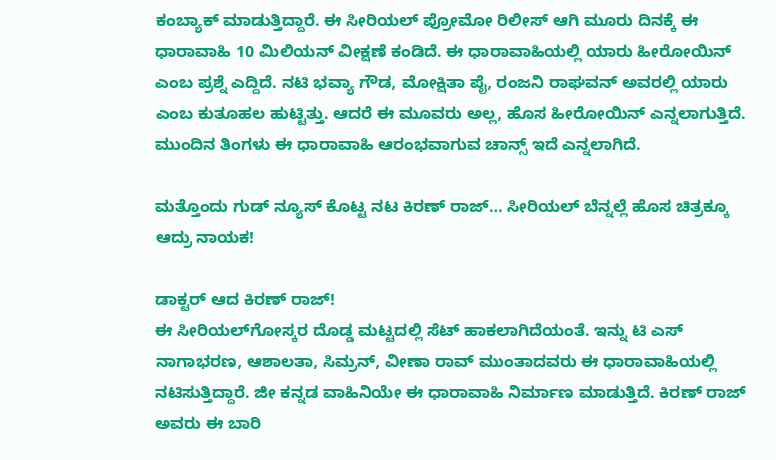ಕಂಬ್ಯಾಕ್‌ ಮಾಡುತ್ತಿದ್ದಾರೆ. ಈ ಸೀರಿಯಲ್‌ ಪ್ರೋಮೋ ರಿಲೀಸ್‌ ಆಗಿ ಮೂರು ದಿನಕ್ಕೆ ಈ ಧಾರಾವಾಹಿ 10 ಮಿಲಿಯನ್‌ ವೀಕ್ಷಣೆ ಕಂಡಿದೆ. ಈ ಧಾರಾವಾಹಿಯಲ್ಲಿ ಯಾರು ಹೀರೋಯಿನ್‌ ಎಂಬ ಪ್ರಶ್ನೆ ಎದ್ದಿದೆ. ನಟಿ ಭವ್ಯಾ ಗೌಡ, ಮೋಕ್ಷಿತಾ ಪೈ, ರಂಜನಿ ರಾಘವನ್‌ ಅವರಲ್ಲಿ ಯಾರು ಎಂಬ ಕುತೂಹಲ ಹುಟ್ಟಿತ್ತು. ಆದರೆ ಈ ಮೂವರು ಅಲ್ಲ, ಹೊಸ ಹೀರೋಯಿನ್‌ ಎನ್ನಲಾಗುತ್ತಿದೆ. ಮುಂದಿನ ತಿಂಗಳು ಈ ಧಾರಾವಾಹಿ ಆರಂಭವಾಗುವ ಚಾನ್ಸ್‌ ಇದೆ ಎನ್ನಲಾಗಿದೆ.

ಮತ್ತೊಂದು ಗುಡ್ ನ್ಯೂಸ್ ಕೊಟ್ಟ ನಟ ಕಿರಣ್ ರಾಜ್… ಸೀರಿಯಲ್ ಬೆನ್ನಲ್ಲೆ ಹೊಸ ಚಿತ್ರಕ್ಕೂ ಆದ್ರು ನಾಯಕ!

ಡಾಕ್ಟರ್‌ ಆದ ಕಿರಣ್‌ ರಾಜ್!
ಈ ಸೀರಿಯಲ್‌ಗೋಸ್ಕರ ದೊಡ್ಡ ಮಟ್ಟದಲ್ಲಿ ಸೆಟ್‌ ಹಾಕಲಾಗಿದೆಯಂತೆ. ಇನ್ನು ಟಿ ಎಸ್‌ ನಾಗಾಭರಣ, ಆಶಾಲತಾ, ಸಿಮ್ರನ್‌, ವೀಣಾ ರಾವ್‌ ಮುಂತಾದವರು ಈ ಧಾರಾವಾಹಿಯಲ್ಲಿ ನಟಿಸುತ್ತಿದ್ದಾರೆ. ಜೀ ಕನ್ನಡ ವಾಹಿನಿಯೇ ಈ ಧಾರಾವಾಹಿ ನಿರ್ಮಾಣ ಮಾಡುತ್ತಿದೆ. ಕಿರಣ್‌ ರಾಜ್‌ ಅವರು ಈ ಬಾರಿ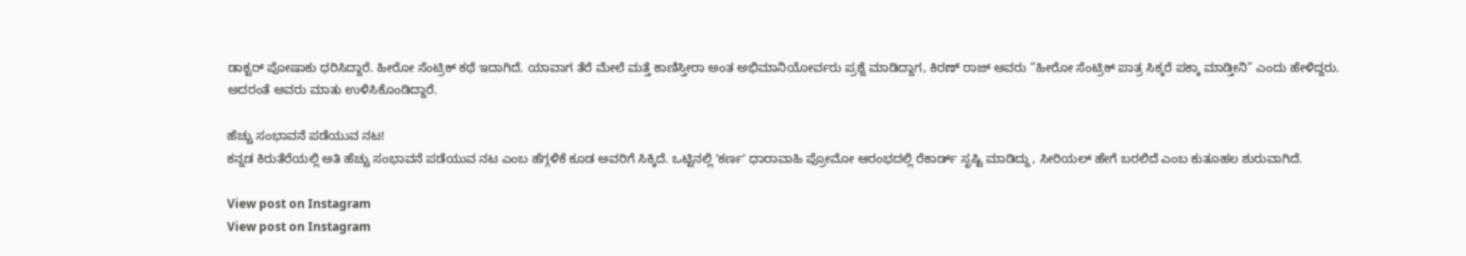ಡಾಕ್ಟರ್‌ ಪೋಷಾಕು ಧರಿಸಿದ್ದಾರೆ. ಹೀರೋ ಸೆಂಟ್ರಿಕ್‌ ಕಥೆ ಇದಾಗಿದೆ. ಯಾವಾಗ ತೆರೆ ಮೇಲೆ ಮತ್ತೆ ಕಾಣಿಸ್ತೀರಾ ಅಂತ ಅಭಿಮಾನಿಯೋರ್ವರು ಪ್ರಶ್ನೆ ಮಾಡಿದ್ದಾಗ, ಕಿರಣ್‌ ರಾಜ್‌ ಅವರು “ಹೀರೋ ಸೆಂಟ್ರಿಕ್‌ ಪಾತ್ರ ಸಿಕ್ಕರೆ ಪಕ್ಕಾ ಮಾಡ್ತೀನಿ” ಎಂದು ಹೇಳಿದ್ದರು. ಅದರಂತೆ ಅವರು ಮಾತು ಉಳಿಸಿಕೊಂಡಿದ್ದಾರೆ.

ಹೆಚ್ಚು ಸಂಭಾವನೆ ಪಡೆಯುವ ನಟ!
ಕನ್ನಡ ಕಿರುತೆರೆಯಲ್ಲಿ ಅತಿ ಹೆಚ್ಚು ಸಂಭಾವನೆ ಪಡೆಯುವ ನಟ ಎಂಬ ಹೆಗ್ಗಳಿಕೆ ಕೂಡ ಅವರಿಗೆ ಸಿಕ್ಕಿದೆ. ಒಟ್ಟಿನಲ್ಲಿ ʼಕರ್ಣʼ ಧಾರಾವಾಹಿ ಪ್ರೋಮೋ ಆರಂಭದಲ್ಲಿ ರೆಕಾರ್ಡ್‌ ಸೃಷ್ಟಿ ಮಾಡಿದ್ದು, ಸೀರಿಯಲ್‌ ಹೇಗೆ ಬರಲಿದೆ ಎಂಬ ಕುತೂಹಲ ಶುರುವಾಗಿದೆ.

View post on Instagram
View post on Instagram